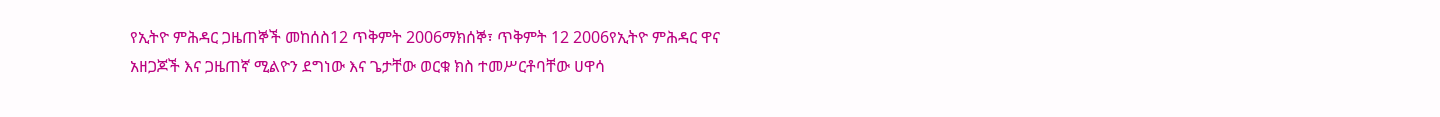የኢትዮ ምሕዳር ጋዜጠኞች መከሰስ12 ጥቅምት 2006ማክሰኞ፣ ጥቅምት 12 2006የኢትዮ ምሕዳር ዋና አዘጋጆች እና ጋዜጠኛ ሚልዮን ደግነው እና ጌታቸው ወርቁ ክስ ተመሥርቶባቸው ሀዋሳ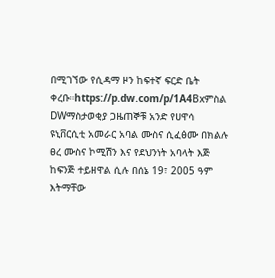በሚገኘው የሲዳማ ዞን ከፍተኛ ፍርድ ቤት ቀረቡ።https://p.dw.com/p/1A4Bxምስል DWማስታወቂያ ጋዜጠኞቹ አንድ የሀዋሳ ዩኒቨርሲቲ አመራር አባል ሙስና ሲፈፅሙ በክልሉ ፀረ ሙስና ኮሚሽን እና የደህንነት አባላት እጅ ከፍንጅ ተይዘዋል ሲሉ በሰኔ 19፣ 2005 ዓም እትማቸው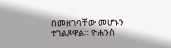በመዘገባቸው መሆኑን ተገልጾዋል። ዮሐንስ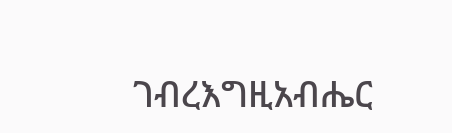ገብረእግዚአብሔር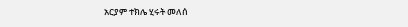አርያም ተክሌ ሂሩት መለሰ